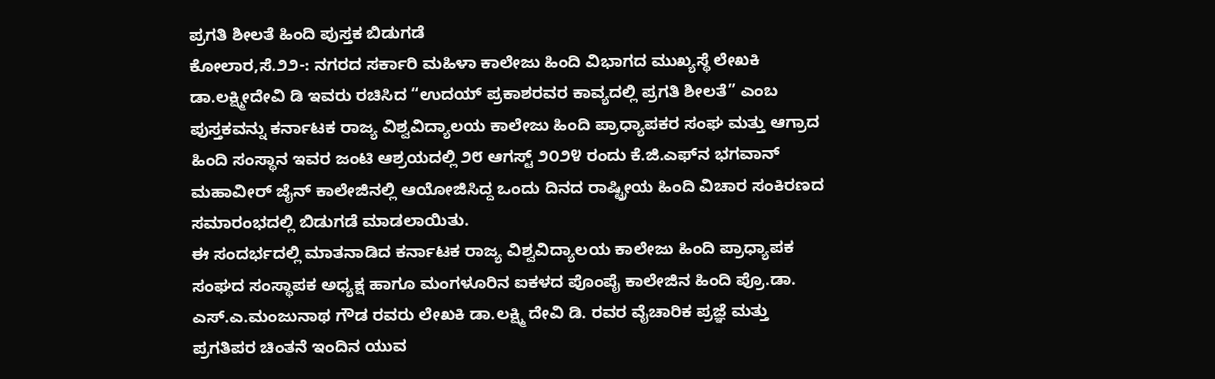ಪ್ರಗತಿ ಶೀಲತೆ ಹಿಂದಿ ಪುಸ್ತಕ ಬಿಡುಗಡೆ
ಕೋಲಾರ,ಸೆ.೨೨-: ನಗರದ ಸರ್ಕಾರಿ ಮಹಿಳಾ ಕಾಲೇಜು ಹಿಂದಿ ವಿಭಾಗದ ಮುಖ್ಯಸ್ಥೆ ಲೇಖಕಿ ಡಾ.ಲಕ್ಷ್ಮೀದೇವಿ ಡಿ ಇವರು ರಚಿಸಿದ “ಉದಯ್ ಪ್ರಕಾಶರವರ ಕಾವ್ಯದಲ್ಲಿ ಪ್ರಗತಿ ಶೀಲತೆ” ಎಂಬ ಪುಸ್ತಕವನ್ನು ಕರ್ನಾಟಕ ರಾಜ್ಯ ವಿಶ್ವವಿದ್ಯಾಲಯ ಕಾಲೇಜು ಹಿಂದಿ ಪ್ರಾಧ್ಯಾಪಕರ ಸಂಘ ಮತ್ತು ಆಗ್ರಾದ ಹಿಂದಿ ಸಂಸ್ಥಾನ ಇವರ ಜಂಟಿ ಆಶ್ರಯದಲ್ಲಿ ೨೮ ಆಗಸ್ಟ್ ೨೦೨೪ ರಂದು ಕೆ.ಜಿ.ಎಫ್‌ನ ಭಗವಾನ್ ಮಹಾವೀರ್ ಜೈನ್ ಕಾಲೇಜಿನಲ್ಲಿ ಆಯೋಜಿಸಿದ್ದ ಒಂದು ದಿನದ ರಾಷ್ಟ್ರೀಯ ಹಿಂದಿ ವಿಚಾರ ಸಂಕಿರಣದ ಸಮಾರಂಭದಲ್ಲಿ ಬಿಡುಗಡೆ ಮಾಡಲಾಯಿತು.
ಈ ಸಂದರ್ಭದಲ್ಲಿ ಮಾತನಾಡಿದ ಕರ್ನಾಟಕ ರಾಜ್ಯ ವಿಶ್ವವಿದ್ಯಾಲಯ ಕಾಲೇಜು ಹಿಂದಿ ಪ್ರಾಧ್ಯಾಪಕ ಸಂಘದ ಸಂಸ್ಥಾಪಕ ಅಧ್ಯಕ್ಷ ಹಾಗೂ ಮಂಗಳೂರಿನ ಐಕಳದ ಪೊಂಪೈ ಕಾಲೇಜಿನ ಹಿಂದಿ ಪ್ರೊ.ಡಾ. ಎಸ್.ಎ.ಮಂಜುನಾಥ ಗೌಡ ರವರು ಲೇಖಕಿ ಡಾ.ಲಕ್ಷ್ಮಿ ದೇವಿ ಡಿ. ರವರ ವೈಚಾರಿಕ ಪ್ರಜ್ಞೆ ಮತ್ತು ಪ್ರಗತಿಪರ ಚಿಂತನೆ ಇಂದಿನ ಯುವ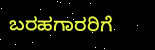ಬರಹಗಾರರಿಗೆ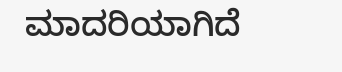ಮಾದರಿಯಾಗಿದೆ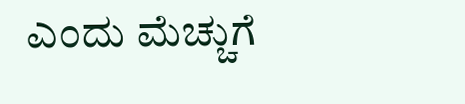ಎಂದು ಮೆಚ್ಚುಗೆ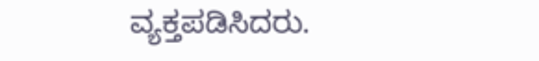ವ್ಯಕ್ತಪಡಿಸಿದರು.